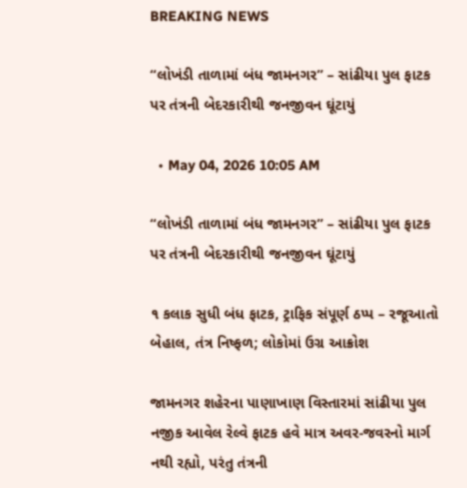BREAKING NEWS

“લોખંડી તાળામાં બંધ જામનગર” – સાંઢીયા પુલ ફાટક પર તંત્રની બેદરકારીથી જનજીવન ઘૂંટાયું

  • May 04, 2026 10:05 AM

“લોખંડી તાળામાં બંધ જામનગર” – સાંઢીયા પુલ ફાટક પર તંત્રની બેદરકારીથી જનજીવન ઘૂંટાયું

૧ કલાક સુધી બંધ ફાટક, ટ્રાફિક સંપૂર્ણ ઠપ્પ – રજૂઆતો બેહાલ, તંત્ર નિષ્ફળ; લોકોમાં ઉગ્ર આક્રોશ

જામનગર શહેરના પાણાખાણ વિસ્તારમાં સાંઢીયા પુલ નજીક આવેલ રેલ્વે ફાટક હવે માત્ર અવર-જવરનો માર્ગ નથી રહ્યો, પરંતુ તંત્રની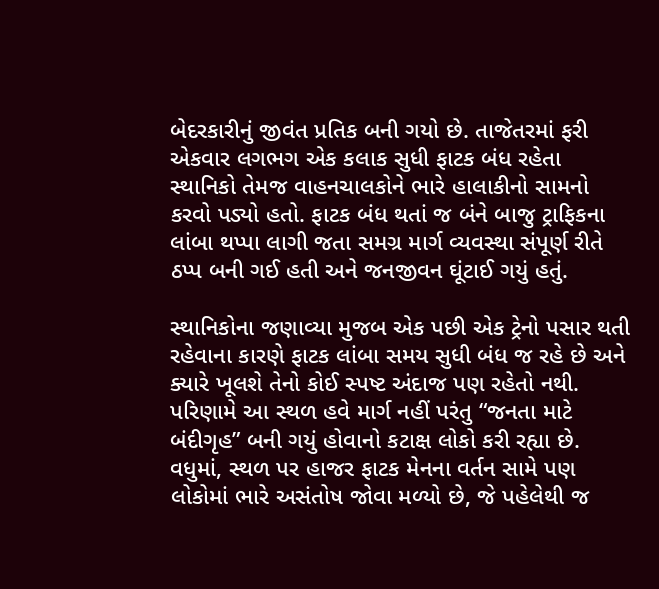બેદરકારીનું જીવંત પ્રતિક બની ગયો છે. તાજેતરમાં ફરી એકવાર લગભગ એક કલાક સુધી ફાટક બંધ રહેતા સ્થાનિકો તેમજ વાહનચાલકોને ભારે હાલાકીનો સામનો કરવો પડ્યો હતો. ફાટક બંધ થતાં જ બંને બાજુ ટ્રાફિકના લાંબા થપ્પા લાગી જતા સમગ્ર માર્ગ વ્યવસ્થા સંપૂર્ણ રીતે ઠપ્પ બની ગઈ હતી અને જનજીવન ઘૂંટાઈ ગયું હતું.

સ્થાનિકોના જણાવ્યા મુજબ એક પછી એક ટ્રેનો પસાર થતી રહેવાના કારણે ફાટક લાંબા સમય સુધી બંધ જ રહે છે અને ક્યારે ખૂલશે તેનો કોઈ સ્પષ્ટ અંદાજ પણ રહેતો નથી. પરિણામે આ સ્થળ હવે માર્ગ નહીં પરંતુ “જનતા માટે બંદીગૃહ” બની ગયું હોવાનો કટાક્ષ લોકો કરી રહ્યા છે. વધુમાં, સ્થળ પર હાજર ફાટક મેનના વર્તન સામે પણ લોકોમાં ભારે અસંતોષ જોવા મળ્યો છે, જે પહેલેથી જ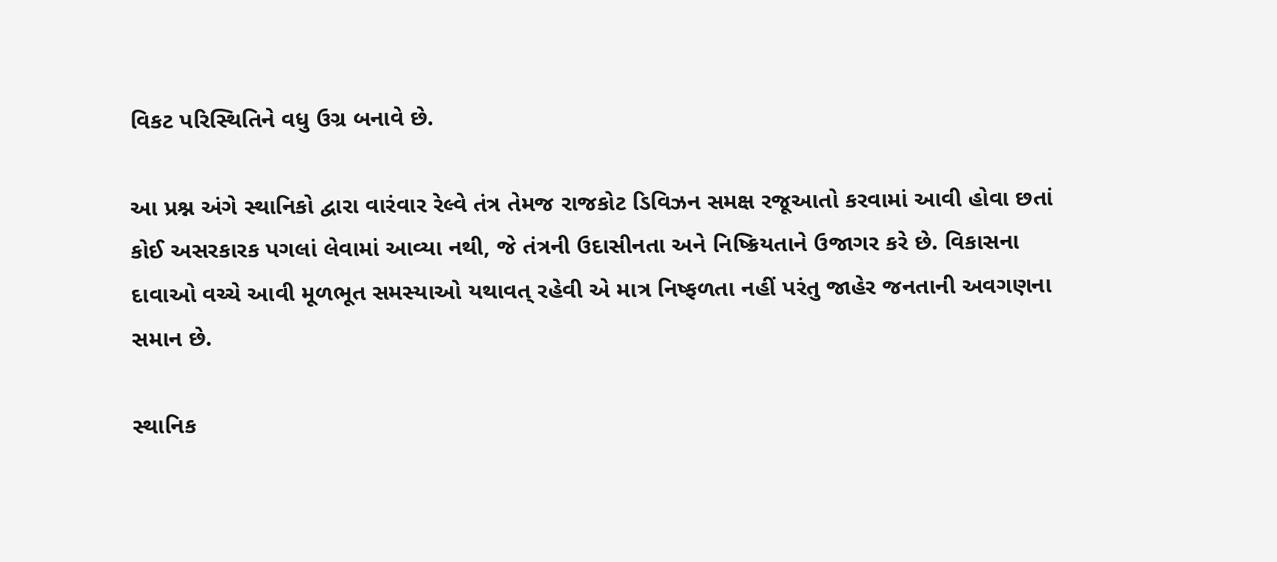વિકટ પરિસ્થિતિને વધુ ઉગ્ર બનાવે છે.

આ પ્રશ્ન અંગે સ્થાનિકો દ્વારા વારંવાર રેલ્વે તંત્ર તેમજ રાજકોટ ડિવિઝન સમક્ષ રજૂઆતો કરવામાં આવી હોવા છતાં કોઈ અસરકારક પગલાં લેવામાં આવ્યા નથી, જે તંત્રની ઉદાસીનતા અને નિષ્ક્રિયતાને ઉજાગર કરે છે. વિકાસના દાવાઓ વચ્ચે આવી મૂળભૂત સમસ્યાઓ યથાવત્ રહેવી એ માત્ર નિષ્ફળતા નહીં પરંતુ જાહેર જનતાની અવગણના સમાન છે.

સ્થાનિક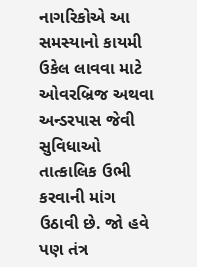નાગરિકોએ આ સમસ્યાનો કાયમી ઉકેલ લાવવા માટે ઓવરબ્રિજ અથવા અન્ડરપાસ જેવી સુવિધાઓ તાત્કાલિક ઉભી કરવાની માંગ ઉઠાવી છે. જો હવે પણ તંત્ર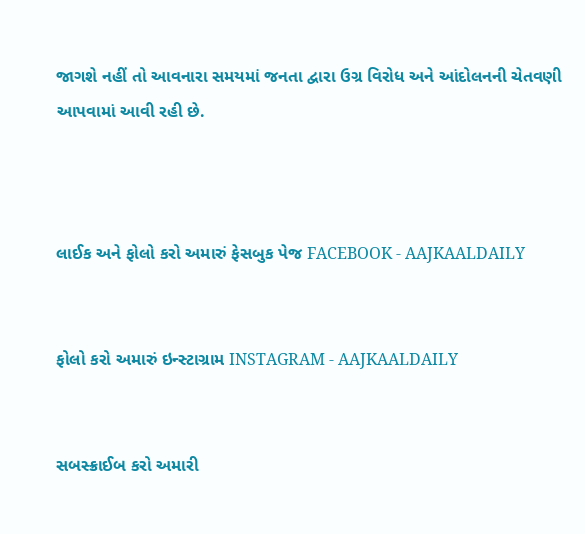જાગશે નહીં તો આવનારા સમયમાં જનતા દ્વારા ઉગ્ર વિરોધ અને આંદોલનની ચેતવણી આપવામાં આવી રહી છે.



લાઈક અને ફોલો કરો અમારું ફેસબુક પેજ FACEBOOK - AAJKAALDAILY


ફોલો કરો અમારું ઇન્સ્ટાગ્રામ INSTAGRAM - AAJKAALDAILY


સબસ્ક્રાઈબ કરો અમારી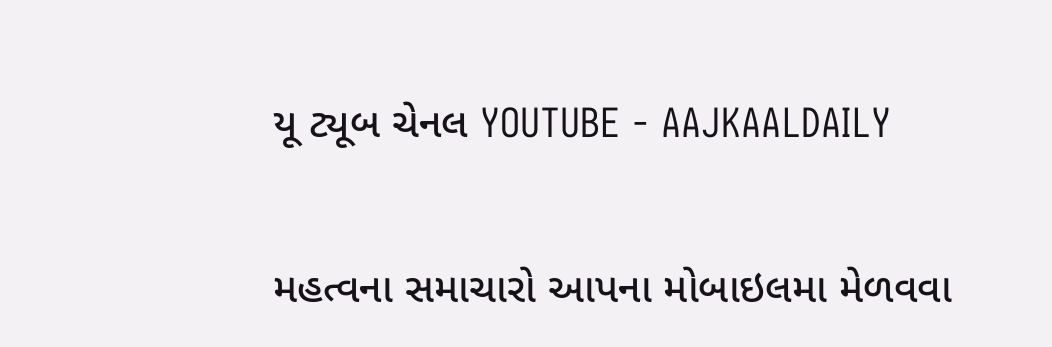યૂ ટ્યૂબ ચેનલ YOUTUBE - AAJKAALDAILY


મહત્વના સમાચારો આપના મોબાઇલમા મેળવવા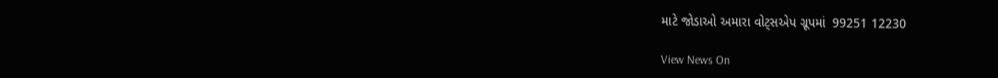માટે જોડાઓ અમારા વોટ્સએપ ગ્રૂપમાં  99251 12230

View News On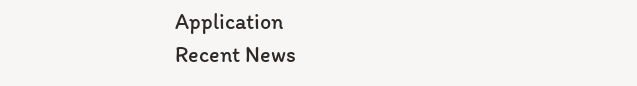Application
Recent News